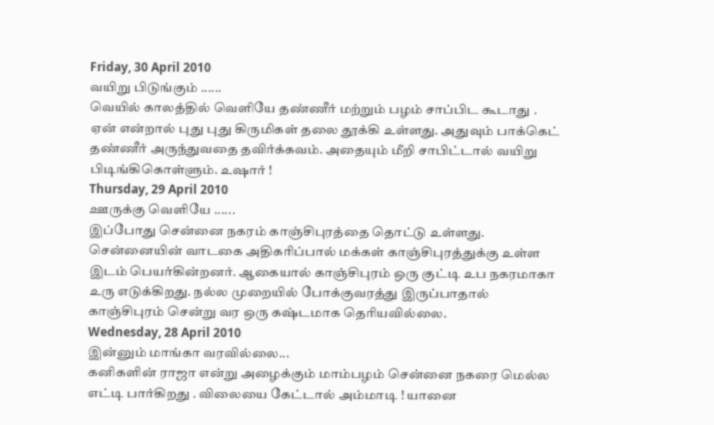Friday, 30 April 2010
வயிறு பிடுங்கும் ......
வெயில் காலத்தில் வெளியே தண்ணீர் மற்றும் பழம் சாப்பிட கூடாது . ஏன் என்றால் புது புது கிருமிகள் தலை தூக்கி உள்ளது. அதுவும் பாக்கெட் தண்ணீர் அருந்துவதை தவிர்க்கவம். அதையும் மீறி சாபிட்டால் வயிறு பிடிங்கிகொள்ளும். உஷார் !
Thursday, 29 April 2010
ஊருக்கு வெளியே ......
இப்போது சென்னை நகரம் காஞ்சிபுரத்தை தொட்டு உள்ளது. சென்னையின் வாடகை அதிகரிப்பால் மக்கள் காஞ்சிபுரத்துக்கு உள்ள இடம் பெயர்கின்றனர். ஆகையால் காஞ்சிபுரம் ஒரு குட்டி உப நகரமாகா உரு எடுக்கிறது. நல்ல முறையில் போக்குவரத்து இருப்பாதால் காஞ்சிபுரம் சென்று வர ஒரு கஷ்டமாக தெரியவில்லை.
Wednesday, 28 April 2010
இன்னும் மாங்கா வரவில்லை...
கனிகளின் ராஜா என்று அழைக்கும் மாம்பழம் சென்னை நகரை மெல்ல எட்டி பார்கிறது . விலையை கேட்டால் அம்மாடி ! யானை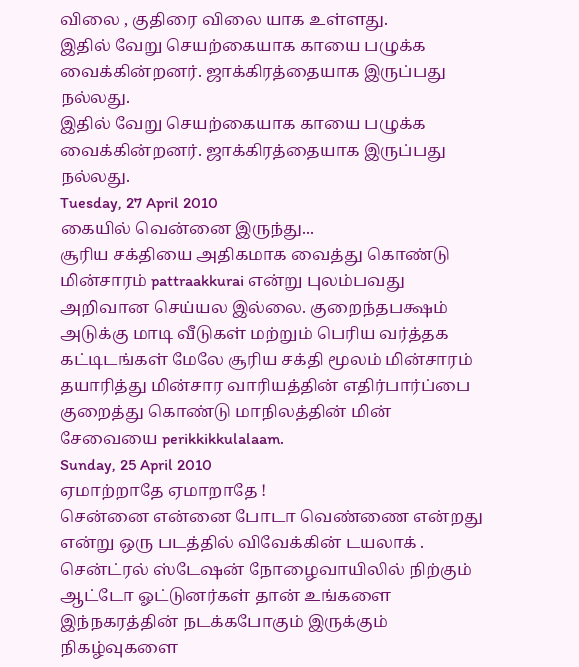விலை , குதிரை விலை யாக உள்ளது.
இதில் வேறு செயற்கையாக காயை பழுக்க வைக்கின்றனர். ஜாக்கிரத்தையாக இருப்பது நல்லது.
இதில் வேறு செயற்கையாக காயை பழுக்க வைக்கின்றனர். ஜாக்கிரத்தையாக இருப்பது நல்லது.
Tuesday, 27 April 2010
கையில் வென்னை இருந்து...
சூரிய சக்தியை அதிகமாக வைத்து கொண்டு மின்சாரம் pattraakkurai என்று புலம்பவது அறிவான செய்யல இல்லை. குறைந்தபக்ஷம் அடுக்கு மாடி வீடுகள் மற்றும் பெரிய வர்த்தக கட்டிடங்கள் மேலே சூரிய சக்தி மூலம் மின்சாரம் தயாரித்து மின்சார வாரியத்தின் எதிர்பார்ப்பை குறைத்து கொண்டு மாநிலத்தின் மின் சேவையை perikkikkulalaam.
Sunday, 25 April 2010
ஏமாற்றாதே ஏமாறாதே !
சென்னை என்னை போடா வெண்ணை என்றது என்று ஒரு படத்தில் விவேக்கின் டயலாக் . சென்ட்ரல் ஸ்டேஷன் நோழைவாயிலில் நிற்கும் ஆட்டோ ஓட்டுனர்கள் தான் உங்களை இந்நகரத்தின் நடக்கபோகும் இருக்கும் நிகழ்வுகளை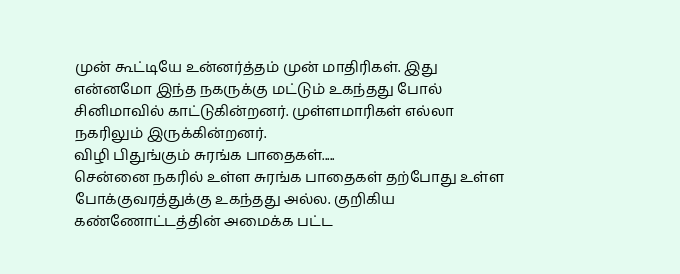முன் கூட்டியே உன்னர்த்தம் முன் மாதிரிகள். இது என்னமோ இந்த நகருக்கு மட்டும் உகந்தது போல் சினிமாவில் காட்டுகின்றனர். முள்ளமாரிகள் எல்லா நகரிலும் இருக்கின்றனர்.
விழி பிதுங்கும் சுரங்க பாதைகள்.....
சென்னை நகரில் உள்ள சுரங்க பாதைகள் தற்போது உள்ள போக்குவரத்துக்கு உகந்தது அல்ல. குறிகிய கண்ணோட்டத்தின் அமைக்க பட்ட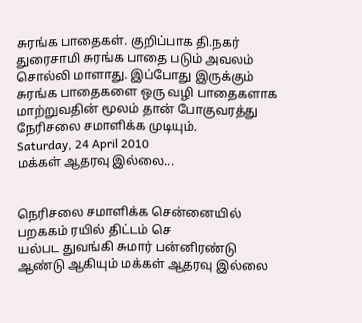சுரங்க பாதைகள். குறிப்பாக தி.நகர் துரைசாமி சுரங்க பாதை படும் அவலம் சொல்லி மாளாது. இப்போது இருக்கும் சுரங்க பாதைகளை ஒரு வழி பாதைகளாக மாற்றுவதின் மூலம் தான் போகுவரத்து நேரிசலை சமாளிக்க முடியும்.
Saturday, 24 April 2010
மக்கள் ஆதரவு இல்லை...


நெரிசலை சமாளிக்க சென்னையில் பறககம் ரயில் திட்டம் செ
யல்பட துவங்கி சுமார் பன்னிரண்டு ஆண்டு ஆகியும் மக்கள் ஆதரவு இல்லை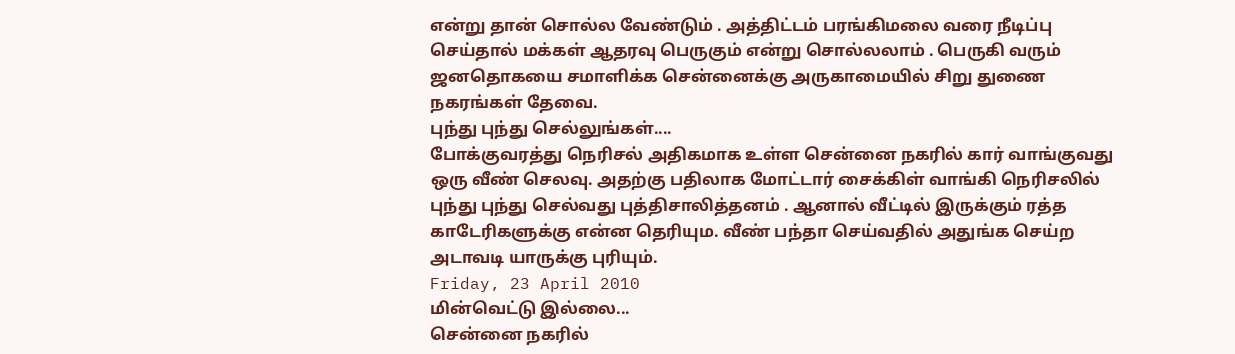என்று தான் சொல்ல வேண்டும் . அத்திட்டம் பரங்கிமலை வரை நீடிப்பு செய்தால் மக்கள் ஆதரவு பெருகும் என்று சொல்லலாம் . பெருகி வரும் ஜனதொகயை சமாளிக்க சென்னைக்கு அருகாமையில் சிறு துணை நகரங்கள் தேவை.
புந்து புந்து செல்லுங்கள்....
போக்குவரத்து நெரிசல் அதிகமாக உள்ள சென்னை நகரில் கார் வாங்குவது ஒரு வீண் செலவு. அதற்கு பதிலாக மோட்டார் சைக்கிள் வாங்கி நெரிசலில் புந்து புந்து செல்வது புத்திசாலித்தனம் . ஆனால் வீட்டில் இருக்கும் ரத்த காடேரிகளுக்கு என்ன தெரியும. வீண் பந்தா செய்வதில் அதுங்க செய்ற அடாவடி யாருக்கு புரியும்.
Friday, 23 April 2010
மின்வெட்டு இல்லை...
சென்னை நகரில்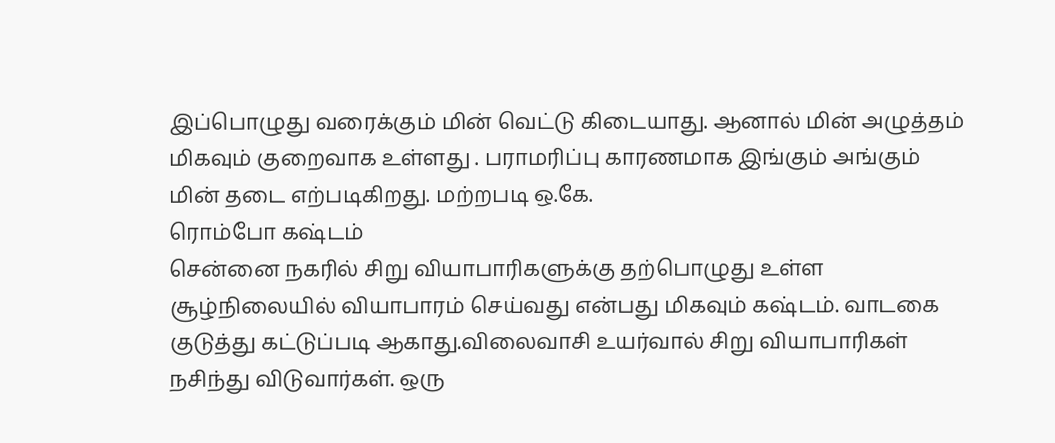இப்பொழுது வரைக்கும் மின் வெட்டு கிடையாது. ஆனால் மின் அழுத்தம் மிகவும் குறைவாக உள்ளது . பராமரிப்பு காரணமாக இங்கும் அங்கும் மின் தடை எற்படிகிறது. மற்றபடி ஒ.கே.
ரொம்போ கஷ்டம்
சென்னை நகரில் சிறு வியாபாரிகளுக்கு தற்பொழுது உள்ள சூழ்நிலையில் வியாபாரம் செய்வது என்பது மிகவும் கஷ்டம். வாடகை குடுத்து கட்டுப்படி ஆகாது.விலைவாசி உயர்வால் சிறு வியாபாரிகள் நசிந்து விடுவார்கள். ஒரு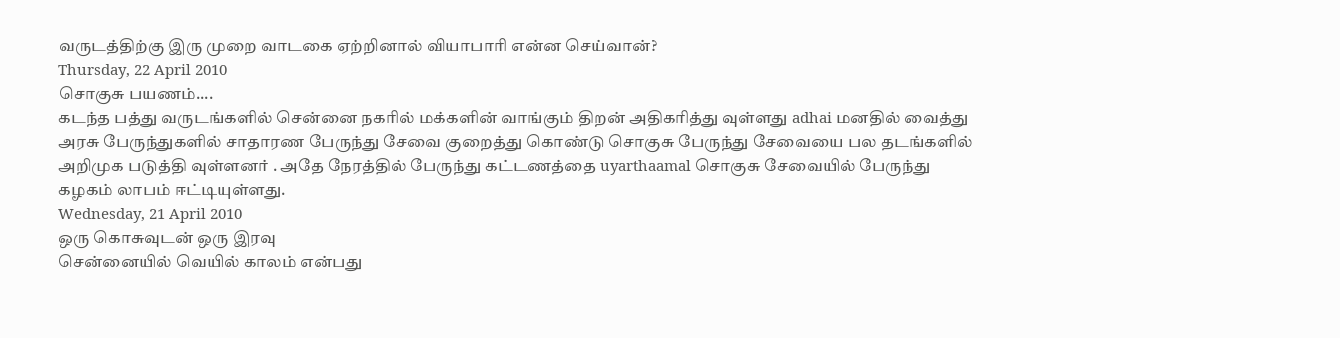வருடத்திற்கு இரு முறை வாடகை ஏற்றினால் வியாபாரி என்ன செய்வான்?
Thursday, 22 April 2010
சொகுசு பயணம்....
கடந்த பத்து வருடங்களில் சென்னை நகரில் மக்களின் வாங்கும் திறன் அதிகரித்து வுள்ளது adhai மனதில் வைத்து அரசு பேருந்துகளில் சாதாரண பேருந்து சேவை குறைத்து கொண்டு சொகுசு பேருந்து சேவையை பல தடங்களில் அறிமுக படுத்தி வுள்ளனர் . அதே நேரத்தில் பேருந்து கட்டணத்தை uyarthaamal சொகுசு சேவையில் பேருந்து கழகம் லாபம் ஈட்டியுள்ளது.
Wednesday, 21 April 2010
ஒரு கொசுவுடன் ஒரு இரவு
சென்னையில் வெயில் காலம் என்பது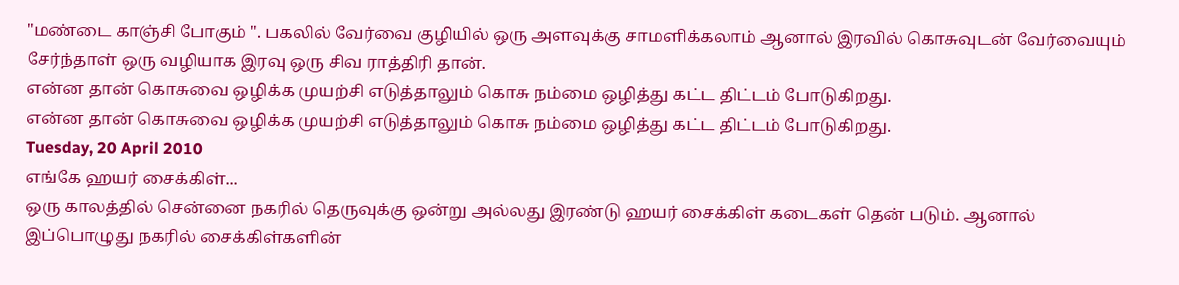"மண்டை காஞ்சி போகும் ". பகலில் வேர்வை குழியில் ஒரு அளவுக்கு சாமளிக்கலாம் ஆனால் இரவில் கொசுவுடன் வேர்வையும் சேர்ந்தாள் ஒரு வழியாக இரவு ஒரு சிவ ராத்திரி தான்.
என்ன தான் கொசுவை ஒழிக்க முயற்சி எடுத்தாலும் கொசு நம்மை ஒழித்து கட்ட திட்டம் போடுகிறது.
என்ன தான் கொசுவை ஒழிக்க முயற்சி எடுத்தாலும் கொசு நம்மை ஒழித்து கட்ட திட்டம் போடுகிறது.
Tuesday, 20 April 2010
எங்கே ஹயர் சைக்கிள்...
ஒரு காலத்தில் சென்னை நகரில் தெருவுக்கு ஒன்று அல்லது இரண்டு ஹயர் சைக்கிள் கடைகள் தென் படும். ஆனால் இப்பொழுது நகரில் சைக்கிள்களின்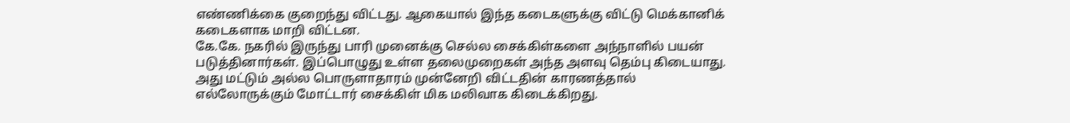எண்ணிக்கை குறைந்து விட்டது. ஆகையால் இந்த கடைகளுக்கு விட்டு மெக்கானிக் கடைகளாக மாறி விட்டன.
கே.கே. நகரில் இருந்து பாரி முனைக்கு செல்ல சைக்கிள்களை அந்நாளில் பயன் படுத்தினார்கள். இப்பொழுது உள்ள தலைமுறைகள் அந்த அளவு தெம்பு கிடையாது.
அது மட்டும் அல்ல பொருளாதாரம் முன்னேறி விட்டதின் காரணத்தால் எல்லோருக்கும் மோட்டார் சைக்கிள் மிக மலிவாக கிடைக்கிறது.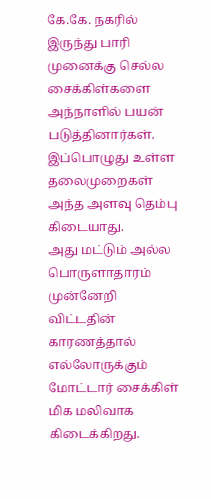கே.கே. நகரில் இருந்து பாரி முனைக்கு செல்ல சைக்கிள்களை அந்நாளில் பயன் படுத்தினார்கள். இப்பொழுது உள்ள தலைமுறைகள் அந்த அளவு தெம்பு கிடையாது.
அது மட்டும் அல்ல பொருளாதாரம் முன்னேறி விட்டதின் காரணத்தால் எல்லோருக்கும் மோட்டார் சைக்கிள் மிக மலிவாக கிடைக்கிறது.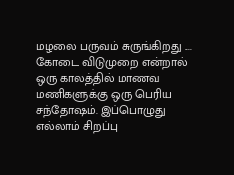மழலை பருவம் சுருங்கிறது ....
கோடை விடுமுறை என்றால் ஒரு காலத்தில் மாணவ மணிகளுக்கு ஒரு பெரிய சந்தோஷம். இப்பொழுது எல்லாம் சிறப்பு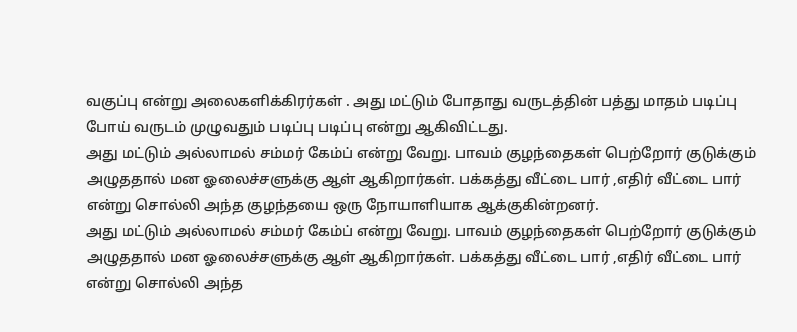வகுப்பு என்று அலைகளிக்கிரர்கள் . அது மட்டும் போதாது வருடத்தின் பத்து மாதம் படிப்பு போய் வருடம் முழுவதும் படிப்பு படிப்பு என்று ஆகிவிட்டது.
அது மட்டும் அல்லாமல் சம்மர் கேம்ப் என்று வேறு. பாவம் குழந்தைகள் பெற்றோர் குடுக்கும் அழுததால் மன ஓலைச்சளுக்கு ஆள் ஆகிறார்கள். பக்கத்து வீட்டை பார் ,எதிர் வீட்டை பார் என்று சொல்லி அந்த குழந்தயை ஒரு நோயாளியாக ஆக்குகின்றனர்.
அது மட்டும் அல்லாமல் சம்மர் கேம்ப் என்று வேறு. பாவம் குழந்தைகள் பெற்றோர் குடுக்கும் அழுததால் மன ஓலைச்சளுக்கு ஆள் ஆகிறார்கள். பக்கத்து வீட்டை பார் ,எதிர் வீட்டை பார் என்று சொல்லி அந்த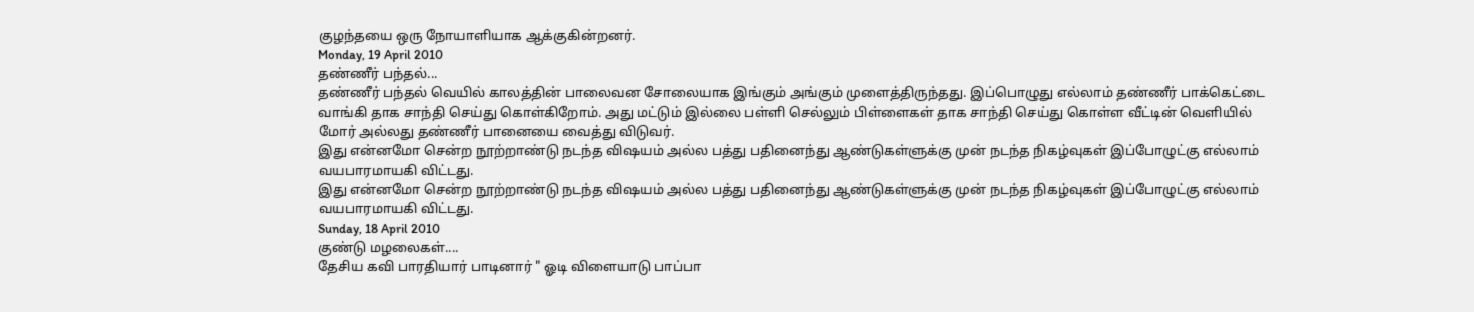குழந்தயை ஒரு நோயாளியாக ஆக்குகின்றனர்.
Monday, 19 April 2010
தண்ணீர் பந்தல்...
தண்ணீர் பந்தல் வெயில் காலத்தின் பாலைவன சோலையாக இங்கும் அங்கும் முளைத்திருந்தது. இப்பொழுது எல்லாம் தண்ணீர் பாக்கெட்டை வாங்கி தாக சாந்தி செய்து கொள்கிறோம். அது மட்டும் இல்லை பள்ளி செல்லும் பிள்ளைகள் தாக சாந்தி செய்து கொள்ள வீட்டின் வெளியில் மோர் அல்லது தண்ணீர் பானையை வைத்து விடுவர்.
இது என்னமோ சென்ற நூற்றாண்டு நடந்த விஷயம் அல்ல பத்து பதினைந்து ஆண்டுகள்ளுக்கு முன் நடந்த நிகழ்வுகள் இப்போழுட்கு எல்லாம் வயபாரமாயகி விட்டது.
இது என்னமோ சென்ற நூற்றாண்டு நடந்த விஷயம் அல்ல பத்து பதினைந்து ஆண்டுகள்ளுக்கு முன் நடந்த நிகழ்வுகள் இப்போழுட்கு எல்லாம் வயபாரமாயகி விட்டது.
Sunday, 18 April 2010
குண்டு மழலைகள்....
தேசிய கவி பாரதியார் பாடினார் " ஓடி விளையாடு பாப்பா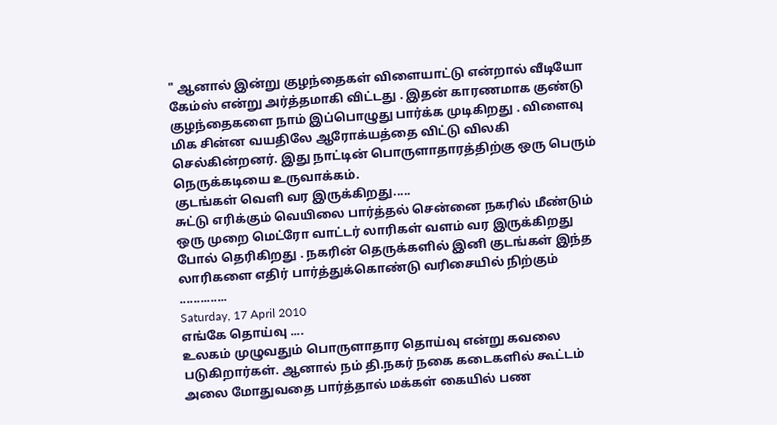" ஆனால் இன்று குழந்தைகள் விளையாட்டு என்றால் வீடியோ கேம்ஸ் என்று அர்த்தமாகி விட்டது . இதன் காரணமாக குண்டு குழந்தைகளை நாம் இப்பொழுது பார்க்க முடிகிறது . விளைவு மிக சின்ன வயதிலே ஆரோக்யத்தை விட்டு விலகி செல்கின்றனர். இது நாட்டின் பொருளாதாரத்திற்கு ஒரு பெரும் நெருக்கடியை உருவாக்கம்.
குடங்கள் வெளி வர இருக்கிறது.....
சுட்டு எரிக்கும் வெயிலை பார்த்தல் சென்னை நகரில் மீண்டும் ஒரு முறை மெட்ரோ வாட்டர் லாரிகள் வளம் வர இருக்கிறது போல் தெரிகிறது . நகரின் தெருக்களில் இனி குடங்கள் இந்த லாரிகளை எதிர் பார்த்துக்கொண்டு வரிசையில் நிற்கும் ..............
Saturday, 17 April 2010
எங்கே தொய்வு ....
உலகம் முழுவதும் பொருளாதார தொய்வு என்று கவலை படுகிறார்கள். ஆனால் நம் தி.நகர் நகை கடைகளில் கூட்டம் அலை மோதுவதை பார்த்தால் மக்கள் கையில் பண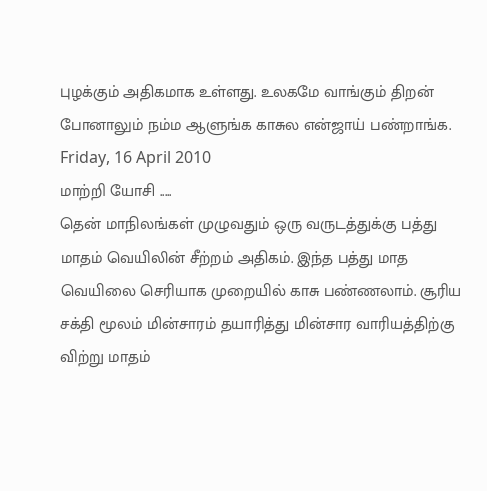புழக்கும் அதிகமாக உள்ளது. உலகமே வாங்கும் திறன் போனாலும் நம்ம ஆளுங்க காசுல என்ஜாய் பண்றாங்க.
Friday, 16 April 2010
மாற்றி யோசி .....
தென் மாநிலங்கள் முழுவதும் ஒரு வருடத்துக்கு பத்து மாதம் வெயிலின் சீற்றம் அதிகம். இந்த பத்து மாத வெயிலை செரியாக முறையில் காசு பண்ணலாம். சூரிய சக்தி மூலம் மின்சாரம் தயாரித்து மின்சார வாரியத்திற்கு விற்று மாதம்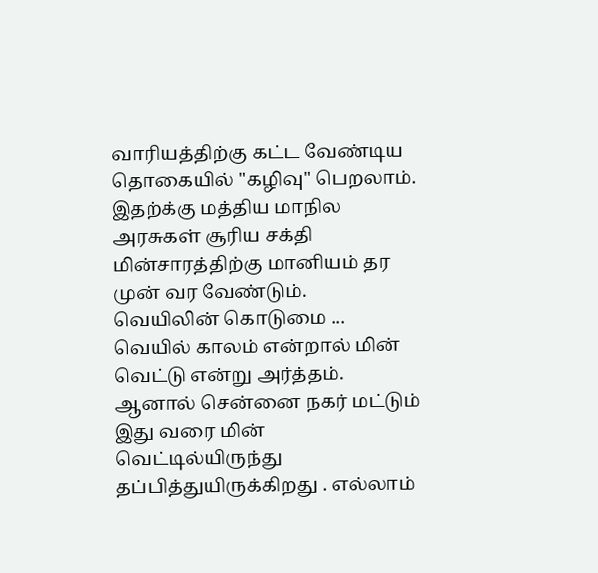வாரியத்திற்கு கட்ட வேண்டிய தொகையில் "கழிவு" பெறலாம். இதற்க்கு மத்திய மாநில அரசுகள் சூரிய சக்தி மின்சாரத்திற்கு மானியம் தர முன் வர வேண்டும்.
வெயிலின் கொடுமை ...
வெயில் காலம் என்றால் மின் வெட்டு என்று அர்த்தம். ஆனால் சென்னை நகர் மட்டும் இது வரை மின் வெட்டில்யிருந்து தப்பித்துயிருக்கிறது . எல்லாம்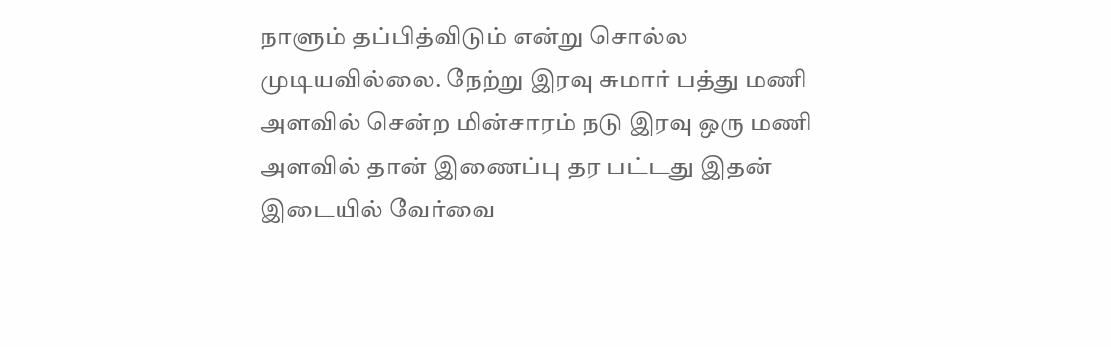நாளும் தப்பித்விடும் என்று சொல்ல முடியவில்லை. நேற்று இரவு சுமார் பத்து மணி அளவில் சென்ற மின்சாரம் நடு இரவு ஒரு மணி அளவில் தான் இணைப்பு தர பட்டது இதன் இடையில் வேர்வை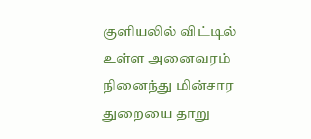குளியலில் விட்டில் உள்ள அனைவரம் நினைந்து மின்சார துறையை தாறு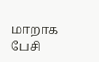மாறாக பேசி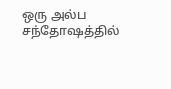ஒரு அல்ப சந்தோஷத்தில்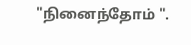"நினைந்தோம் ".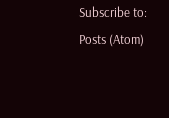Subscribe to:
Posts (Atom)